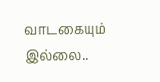வாடகையும் இல்லை..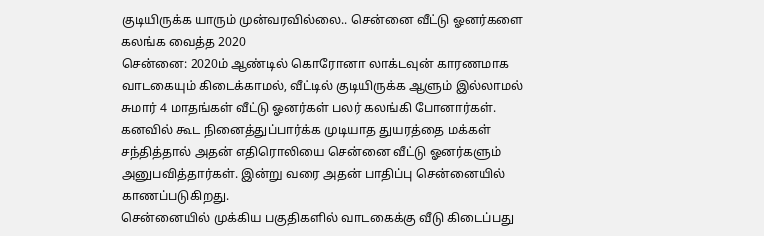குடியிருக்க யாரும் முன்வரவில்லை.. சென்னை வீட்டு ஓனர்களை கலங்க வைத்த 2020
சென்னை: 2020ம் ஆண்டில் கொரோனா லாக்டவுன் காரணமாக வாடகையும் கிடைக்காமல், வீட்டில் குடியிருக்க ஆளும் இல்லாமல் சுமார் 4 மாதங்கள் வீட்டு ஓனர்கள் பலர் கலங்கி போனார்கள். கனவில் கூட நினைத்துப்பார்க்க முடியாத துயரத்தை மக்கள் சந்தித்தால் அதன் எதிரொலியை சென்னை வீட்டு ஓனர்களும் அனுபவித்தார்கள். இன்று வரை அதன் பாதிப்பு சென்னையில் காணப்படுகிறது.
சென்னையில் முக்கிய பகுதிகளில் வாடகைக்கு வீடு கிடைப்பது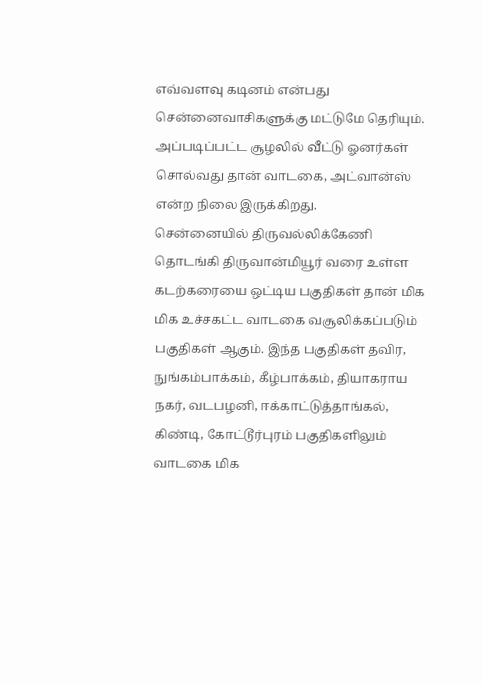எவ்வளவு கடினம் என்பது சென்னைவாசிகளுக்கு மட்டுமே தெரியும். அப்படிப்பட்ட சூழலில் வீட்டு ஓனர்கள் சொல்வது தான் வாடகை, அட்வான்ஸ் என்ற நிலை இருக்கிறது.
சென்னையில் திருவல்லிக்கேணி தொடங்கி திருவான்மியூர் வரை உள்ள கடற்கரையை ஒட்டிய பகுதிகள் தான் மிக மிக உச்சகட்ட வாடகை வசூலிக்கப்படும் பகுதிகள் ஆகும். இந்த பகுதிகள் தவிர, நுங்கம்பாக்கம், கீழ்பாக்கம், தியாகராய நகர், வடபழனி, ஈக்காட்டுத்தாங்கல், கிண்டி, கோட்டூர்புரம் பகுதிகளிலும் வாடகை மிக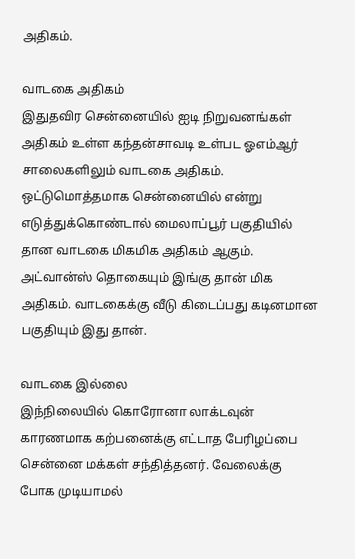அதிகம்.

வாடகை அதிகம்
இதுதவிர சென்னையில் ஐடி நிறுவனங்கள் அதிகம் உள்ள கந்தன்சாவடி உள்பட ஓஎம்ஆர் சாலைகளிலும் வாடகை அதிகம். ஒட்டுமொத்தமாக சென்னையில் என்று எடுத்துக்கொண்டால் மைலாப்பூர் பகுதியில் தான வாடகை மிகமிக அதிகம் ஆகும். அட்வான்ஸ் தொகையும் இங்கு தான் மிக அதிகம். வாடகைக்கு வீடு கிடைப்பது கடினமான பகுதியும் இது தான்.

வாடகை இல்லை
இந்நிலையில் கொரோனா லாக்டவுன் காரணமாக கற்பனைக்கு எட்டாத பேரிழப்பை சென்னை மக்கள் சந்தித்தனர். வேலைக்கு போக முடியாமல்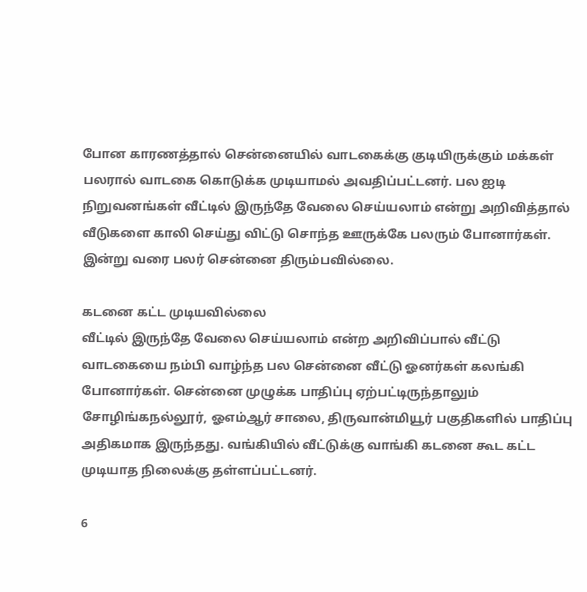போன காரணத்தால் சென்னையில் வாடகைக்கு குடியிருக்கும் மக்கள் பலரால் வாடகை கொடுக்க முடியாமல் அவதிப்பட்டனர். பல ஐடி நிறுவனங்கள் வீட்டில் இருந்தே வேலை செய்யலாம் என்று அறிவித்தால் வீடுகளை காலி செய்து விட்டு சொந்த ஊருக்கே பலரும் போனார்கள். இன்று வரை பலர் சென்னை திரும்பவில்லை.

கடனை கட்ட முடியவில்லை
வீட்டில் இருந்தே வேலை செய்யலாம் என்ற அறிவிப்பால் வீட்டு வாடகையை நம்பி வாழ்ந்த பல சென்னை வீட்டு ஓனர்கள் கலங்கி போனார்கள். சென்னை முழுக்க பாதிப்பு ஏற்பட்டிருந்தாலும் சோழிங்கநல்லூர், ஓஎம்ஆர் சாலை, திருவான்மியூர் பகுதிகளில் பாதிப்பு அதிகமாக இருந்தது. வங்கியில் வீட்டுக்கு வாங்கி கடனை கூட கட்ட முடியாத நிலைக்கு தள்ளப்பட்டனர்.

6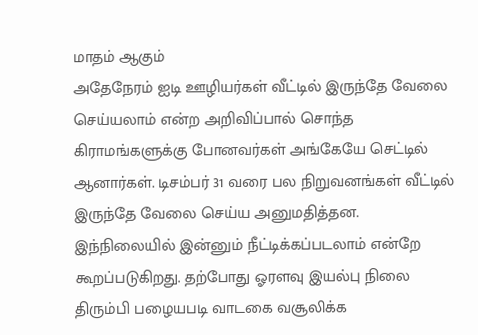மாதம் ஆகும்
அதேநேரம் ஐடி ஊழியர்கள் வீட்டில் இருந்தே வேலை செய்யலாம் என்ற அறிவிப்பால் சொந்த கிராமங்களுக்கு போனவர்கள் அங்கேயே செட்டில் ஆனார்கள். டிசம்பர் 31 வரை பல நிறுவனங்கள் வீட்டில் இருந்தே வேலை செய்ய அனுமதித்தன. இந்நிலையில் இன்னும் நீட்டிக்கப்படலாம் என்றே கூறப்படுகிறது. தற்போது ஓரளவு இயல்பு நிலை திரும்பி பழையபடி வாடகை வசூலிக்க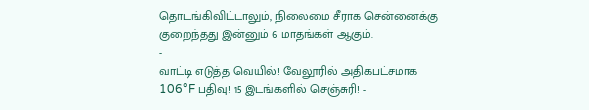தொடங்கிவிட்டாலும், நிலைமை சீராக சென்னைக்கு குறைந்தது இன்னும் 6 மாதங்கள் ஆகும்.
-
வாட்டி எடுத்த வெயில்! வேலூரில் அதிகபட்சமாக 106°F பதிவு! 15 இடங்களில் செஞ்சுரி! -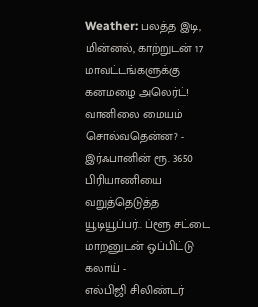Weather: பலத்த இடி, மின்னல், காற்றுடன் 17 மாவட்டங்களுக்கு கனமழை அலெர்ட்! வானிலை மையம் சொல்வதென்ன? -
இர்ஃபானின் ரூ. 3650 பிரியாணியை வறுத்தெடுத்த யூடியூப்பர்.. ப்ளூ சட்டை மாறனுடன் ஒப்பிட்டு கலாய் -
எல்பிஜி சிலிண்டர்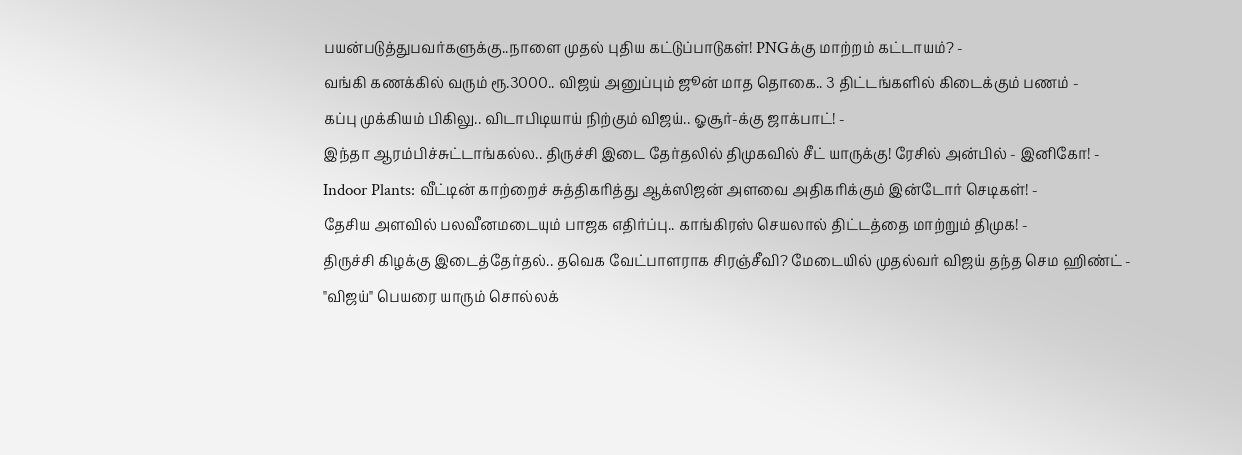பயன்படுத்துபவர்களுக்கு..நாளை முதல் புதிய கட்டுப்பாடுகள்! PNGக்கு மாற்றம் கட்டாயம்? -
வங்கி கணக்கில் வரும் ரூ.3000.. விஜய் அனுப்பும் ஜூன் மாத தொகை.. 3 திட்டங்களில் கிடைக்கும் பணம் -
கப்பு முக்கியம் பிகிலு.. விடாபிடியாய் நிற்கும் விஜய்.. ஓசூர்-க்கு ஜாக்பாட்! -
இந்தா ஆரம்பிச்சுட்டாங்கல்ல.. திருச்சி இடை தேர்தலில் திமுகவில் சீட் யாருக்கு! ரேசில் அன்பில் - இனிகோ! -
Indoor Plants: வீட்டின் காற்றைச் சுத்திகரித்து ஆக்ஸிஜன் அளவை அதிகரிக்கும் இன்டோர் செடிகள்! -
தேசிய அளவில் பலவீனமடையும் பாஜக எதிர்ப்பு.. காங்கிரஸ் செயலால் திட்டத்தை மாற்றும் திமுக! -
திருச்சி கிழக்கு இடைத்தேர்தல்.. தவெக வேட்பாளராக சிரஞ்சீவி? மேடையில் முதல்வர் விஜய் தந்த செம ஹிண்ட் -
"விஜய்" பெயரை யாரும் சொல்லக்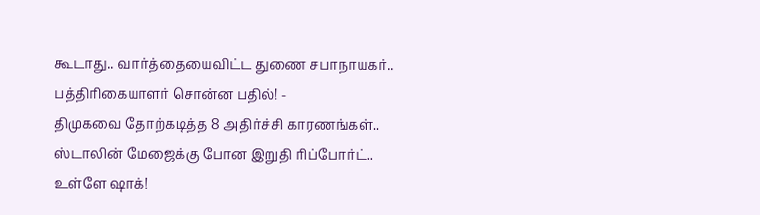கூடாது.. வார்த்தையைவிட்ட துணை சபாநாயகர்.. பத்திரிகையாளர் சொன்ன பதில்! -
திமுகவை தோற்கடித்த 8 அதிர்ச்சி காரணங்கள்.. ஸ்டாலின் மேஜைக்கு போன இறுதி ரிப்போர்ட்.. உள்ளே ஷாக்!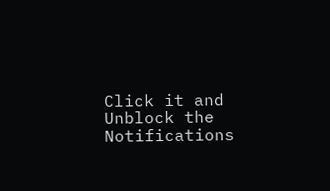Click it and Unblock the Notifications